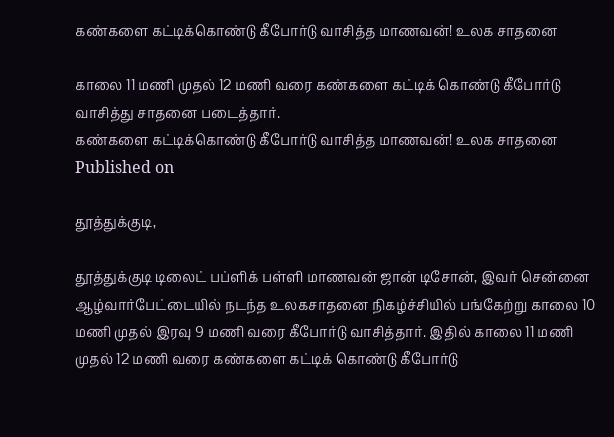கண்களை கட்டிக்கொண்டு கீபோர்டு வாசித்த மாணவன்! உலக சாதனை

காலை 11 மணி முதல் 12 மணி வரை கண்களை கட்டிக் கொண்டு கீபோர்டு வாசித்து சாதனை படைத்தார்.
கண்களை கட்டிக்கொண்டு கீபோர்டு வாசித்த மாணவன்! உலக சாதனை
Published on

தூத்துக்குடி,

தூத்துக்குடி டிலைட் பப்ளிக் பள்ளி மாணவன் ஜான் டிசோன், இவர் சென்னை ஆழ்வார்பேட்டையில் நடந்த உலகசாதனை நிகழ்ச்சியில் பங்கேற்று காலை 10 மணி முதல் இரவு 9 மணி வரை கீபோர்டு வாசித்தார். இதில் காலை 11 மணி முதல் 12 மணி வரை கண்களை கட்டிக் கொண்டு கீபோர்டு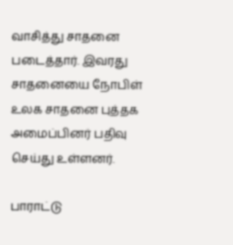வாசித்து சாதனை படைத்தார். இவரது சாதனையை நோபிள் உலக சாதனை புத்தக அமைப்பினர் பதிவு செய்து உள்ளனர்.

பாராட்டு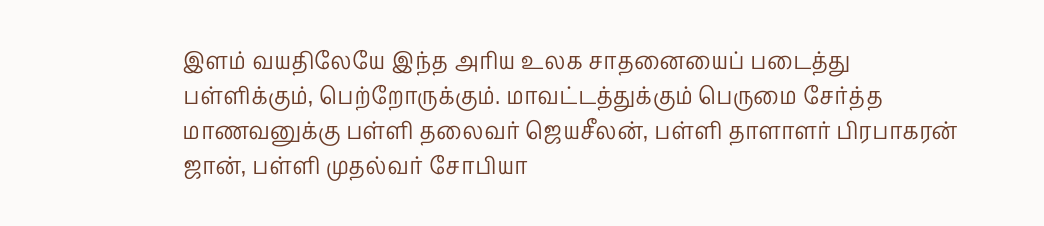இளம் வயதிலேயே இந்த அரிய உலக சாதனையைப் படைத்து பள்ளிக்கும், பெற்றோருக்கும். மாவட்டத்துக்கும் பெருமை சேர்த்த மாணவனுக்கு பள்ளி தலைவர் ஜெயசீலன், பள்ளி தாளாளர் பிரபாகரன் ஜான், பள்ளி முதல்வர் சோபியா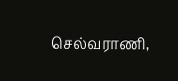செல்வராணி,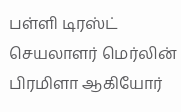பள்ளி டிரஸ்ட் செயலாளர் மெர்லின் பிரமிளா ஆகியோர்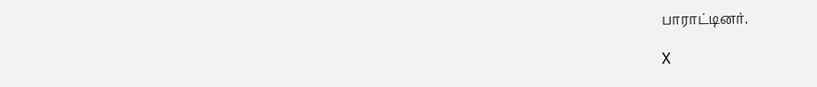பாராட்டினர்.

X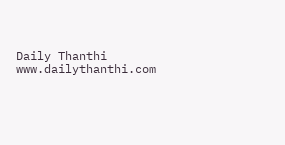Daily Thanthi
www.dailythanthi.com